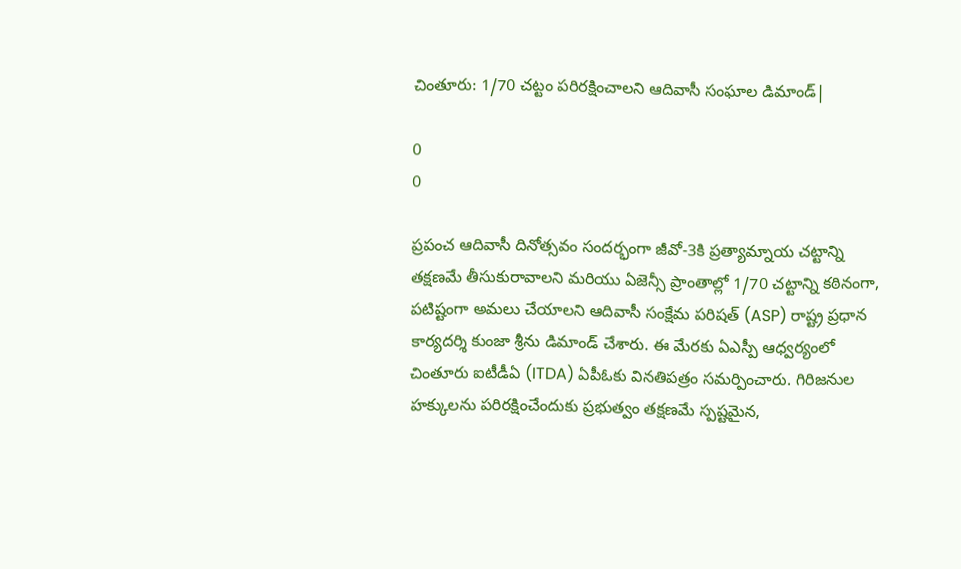చింతూరు: 1/70 చట్టం పరిరక్షించాలని ఆదివాసీ సంఘాల డిమాండ్|

0
0

ప్రపంచ ఆదివాసీ దినోత్సవం సందర్భంగా జీవో-3కి ప్రత్యామ్నాయ చట్టాన్ని తక్షణమే తీసుకురావాలని మరియు ఏజెన్సీ ప్రాంతాల్లో 1/70 చట్టాన్ని కఠినంగా, పటిష్టంగా అమలు చేయాలని ఆదివాసీ సంక్షేమ పరిషత్ (ASP) రాష్ట్ర ప్రధాన కార్యదర్శి కుంజా శ్రీను డిమాండ్ చేశారు. ఈ మేరకు ఏఎస్పీ ఆధ్వర్యంలో చింతూరు ఐటీడీఏ (ITDA) ఏపీఓకు వినతిపత్రం సమర్పించారు. గిరిజనుల హక్కులను పరిరక్షించేందుకు ప్రభుత్వం తక్షణమే స్పష్టమైన,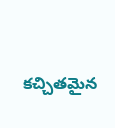కచ్చితమైన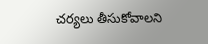చర్యలు తీసుకోవాలని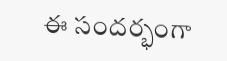ఈ సందర్భంగా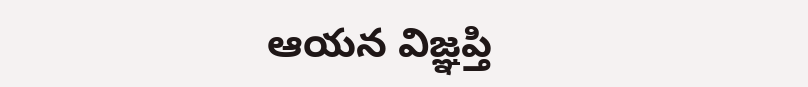ఆయన విజ్ఞప్తి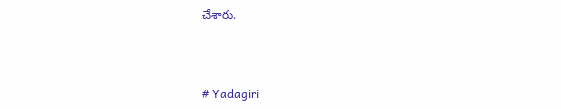చేశారు.



# Yadagiri